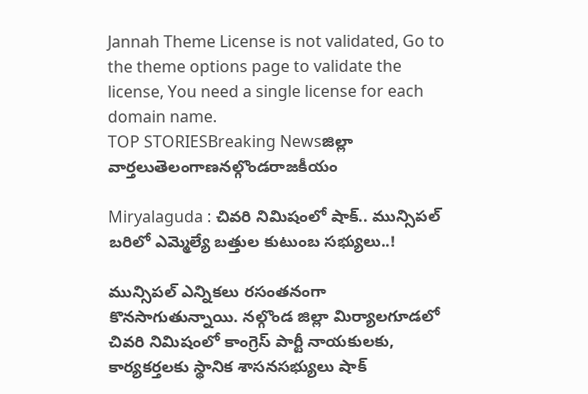Jannah Theme License is not validated, Go to the theme options page to validate the license, You need a single license for each domain name.
TOP STORIESBreaking Newsజిల్లా వార్తలుతెలంగాణనల్గొండరాజకీయం

Miryalaguda : చివరి నిమిషంలో షాక్.. మున్సిపల్ బరిలో ఎమ్మెల్యే బత్తుల కుటుంబ సభ్యులు..!

మున్సిపల్ ఎన్నికలు రసంతనంగా కొనసాగుతున్నాయి. నల్గొండ జిల్లా మిర్యాలగూడలో చివరి నిమిషంలో కాంగ్రెస్ పార్టీ నాయకులకు, కార్యకర్తలకు స్థానిక శాసనసభ్యులు షాక్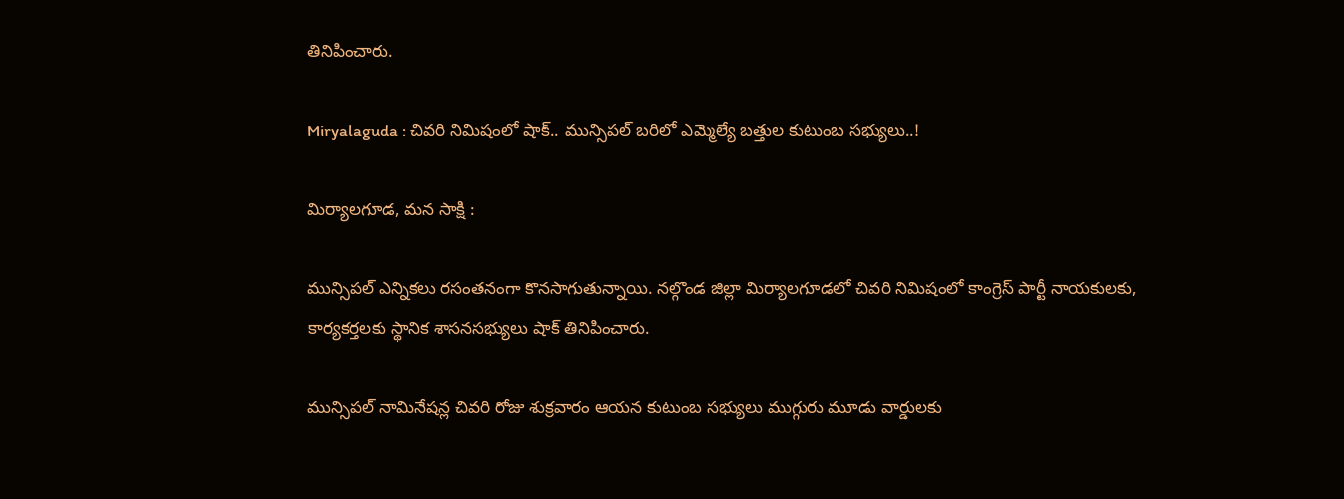తినిపించారు.

Miryalaguda : చివరి నిమిషంలో షాక్.. మున్సిపల్ బరిలో ఎమ్మెల్యే బత్తుల కుటుంబ సభ్యులు..!

మిర్యాలగూడ, మన సాక్షి :

మున్సిపల్ ఎన్నికలు రసంతనంగా కొనసాగుతున్నాయి. నల్గొండ జిల్లా మిర్యాలగూడలో చివరి నిమిషంలో కాంగ్రెస్ పార్టీ నాయకులకు, కార్యకర్తలకు స్థానిక శాసనసభ్యులు షాక్ తినిపించారు.

మున్సిపల్ నామినేషన్ల చివరి రోజు శుక్రవారం ఆయన కుటుంబ సభ్యులు ముగ్గురు మూడు వార్డులకు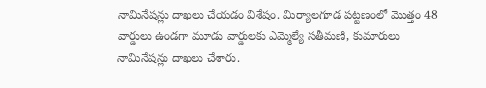నామినేషన్లు దాఖలు చేయడం విశేషం. మిర్యాలగూడ పట్టణంలో మొత్తం 48 వార్డులు ఉండగా మూడు వార్డులకు ఎమ్మెల్యే సతీమణి, కుమారులు నామినేషన్లు దాఖలు చేశారు.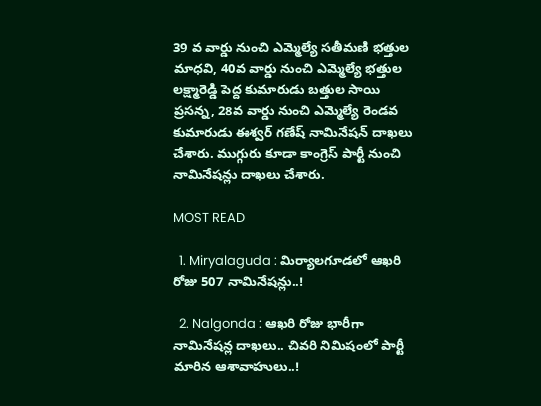39 వ వార్డు నుంచి ఎమ్మెల్యే సతీమణి భత్తుల మాధవి, 40వ వార్డు నుంచి ఎమ్మెల్యే భత్తుల లక్ష్మారెడ్డి పెద్ద కుమారుడు బత్తుల సాయి ప్రసన్న, 28వ వార్డు నుంచి ఎమ్మెల్యే రెండవ కుమారుడు ఈశ్వర్ గణేష్ నామినేషన్ దాఖలు చేశారు. ముగ్గురు కూడా కాంగ్రెస్ పార్టీ నుంచి నామినేషన్లు దాఖలు చేశారు.

MOST READ

  1. Miryalaguda : మిర్యాలగూడలో ఆఖరి రోజు 507 నామినేషన్లు..!

  2. Nalgonda : ఆఖరి రోజు భారీగా నామినేషన్ల దాఖలు.. చివరి నిమిషంలో పార్టీ మారిన ఆశావాహులు..!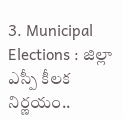3. Municipal Elections : జిల్లా ఎస్పీ కీలక నిర్ణయం..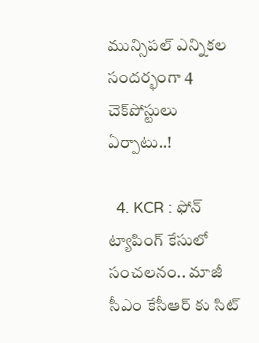మున్సిపల్ ఎన్నికల సందర్భంగా 4 చెక్‌పోస్టులు ఏర్పాటు..!

  4. KCR : ఫోన్ ట్యాపింగ్ కేసులో సంచలనం.. మాజీ సీఎం కేసీఆర్ కు సిట్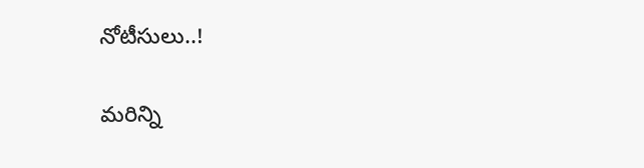నోటీసులు..!

మరిన్ని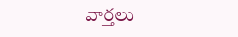వార్తలు